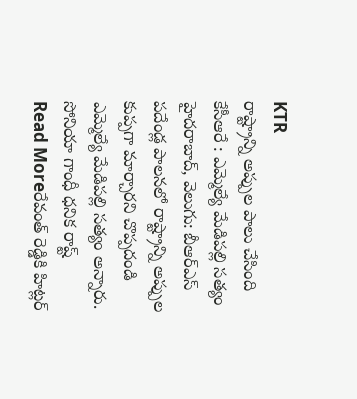KTR
రాష్ట్రాన్ని అప్పుల పాలు చేసింది కేసీఆరే : ఎమ్మెల్యే మేడిపల్లి సత్యం
హైదరాబాద్, వెలుగు: బీఆర్ఎస్ పదేండ్ల పాలనలో రాష్ట్రాన్ని అప్పుల కుప్పగా మార్చారని చొప్పదండి ఎమ్మెల్యే మేడిపల్లి సత్యం అన్నారు. సోనియా గాంధీ ధనిక రాష్ట్
Read Moreరేవంత్ రెడ్డికి హిట్లర్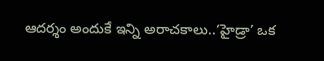ఆదర్శం అందుకే ఇన్ని అరాచకాలు..‘హైడ్రా’ ఒక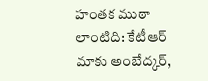హంతక ముఠా లాంటిది: కేటీఆర్
మాకు అంబేద్కర్,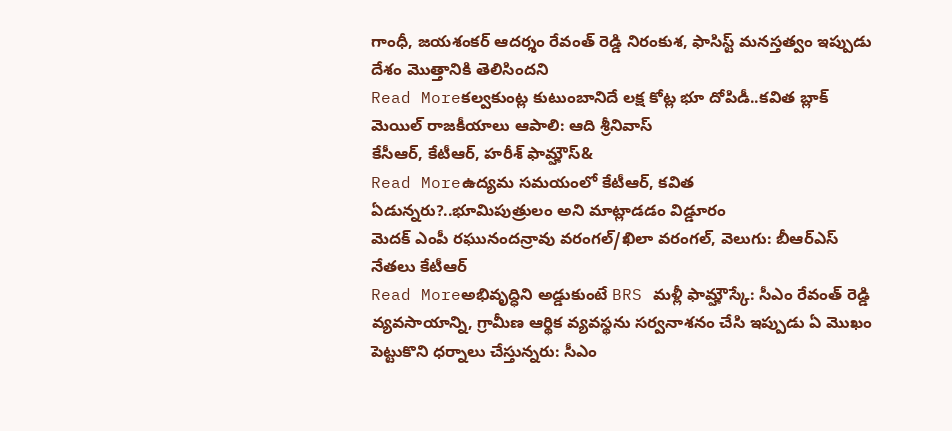గాంధీ, జయశంకర్ ఆదర్శం రేవంత్ రెడ్డి నిరంకుశ, ఫాసిస్ట్ మనస్తత్వం ఇప్పుడు దేశం మొత్తానికి తెలిసిందని
Read Moreకల్వకుంట్ల కుటుంబానిదే లక్ష కోట్ల భూ దోపిడీ..కవిత బ్లాక్ మెయిల్ రాజకీయాలు ఆపాలి: ఆది శ్రీనివాస్
కేసీఆర్, కేటీఆర్, హరీశ్ ఫామ్హౌస్&
Read Moreఉద్యమ సమయంలో కేటీఆర్, కవిత ఏడున్నరు?..భూమిపుత్రులం అని మాట్లాడడం విడ్డూరం
మెదక్ ఎంపీ రఘునందన్రావు వరంగల్/ఖిలా వరంగల్, వెలుగు: బీఆర్ఎస్ నేతలు కేటీఆర్
Read Moreఅభివృద్ధిని అడ్డుకుంటే BRS మళ్లీ ఫామ్హౌస్కే: సీఎం రేవంత్ రెడ్డి
వ్యవసాయాన్ని, గ్రామీణ ఆర్థిక వ్యవస్థను సర్వనాశనం చేసి ఇప్పుడు ఏ మొఖం పెట్టుకొని ధర్నాలు చేస్తున్నరు: సీఎం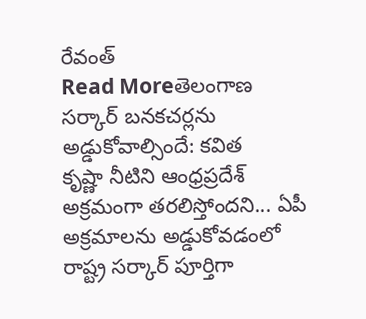రేవంత్
Read Moreతెలంగాణ సర్కార్ బనకచర్లను అడ్డుకోవాల్సిందే: కవిత
కృష్ణా నీటిని ఆంధ్రప్రదేశ్ అక్రమంగా తరలిస్తోందని... ఏపీ అక్రమాలను అడ్డుకోవడంలో రాష్ట్ర సర్కార్ పూర్తిగా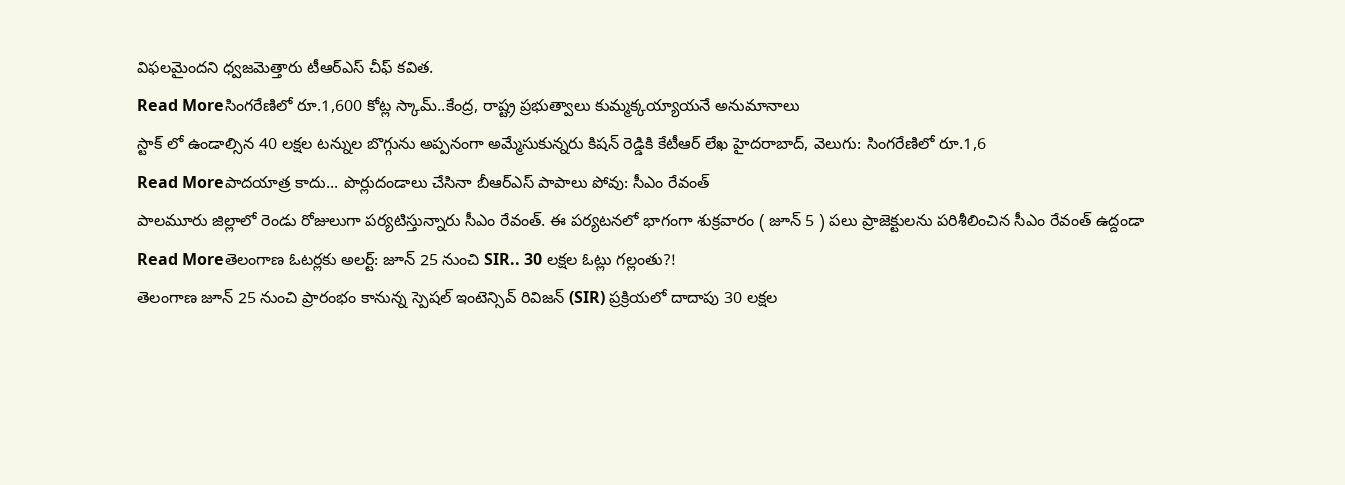విఫలమైందని ధ్వజమెత్తారు టీఆర్ఎస్ చీఫ్ కవిత.
Read Moreసింగరేణిలో రూ.1,600 కోట్ల స్కామ్..కేంద్ర, రాష్ట్ర ప్రభుత్వాలు కుమ్మక్కయ్యాయనే అనుమానాలు
స్టాక్ లో ఉండాల్సిన 40 లక్షల టన్నుల బొగ్గును అప్పనంగా అమ్మేసుకున్నరు కిషన్ రెడ్డికి కేటీఆర్ లేఖ హైదరాబాద్, వెలుగు: సింగరేణిలో రూ.1,6
Read Moreపాదయాత్ర కాదు... పొర్లుదండాలు చేసినా బీఆర్ఎస్ పాపాలు పోవు: సీఎం రేవంత్
పాలమూరు జిల్లాలో రెండు రోజులుగా పర్యటిస్తున్నారు సీఎం రేవంత్. ఈ పర్యటనలో భాగంగా శుక్రవారం ( జూన్ 5 ) పలు ప్రాజెక్టులను పరిశీలించిన సీఎం రేవంత్ ఉద్దండా
Read Moreతెలంగాణ ఓటర్లకు అలర్ట్: జూన్ 25 నుంచి SIR.. 30 లక్షల ఓట్లు గల్లంతు?!
తెలంగాణ జూన్ 25 నుంచి ప్రారంభం కానున్న స్పెషల్ ఇంటెన్సివ్ రివిజన్ (SIR) ప్రక్రియలో దాదాపు 30 లక్షల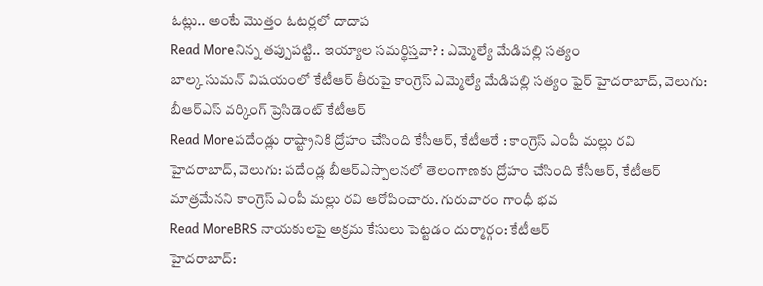ఓట్లు.. అంటే మొత్తం ఓటర్లలో దాదాప
Read Moreనిన్న తప్పుపట్టి.. ఇయ్యాల సమర్థిస్తవా? : ఎమ్మెల్యే మేడిపల్లి సత్యం
బాల్క సుమన్ విషయంలో కేటీఆర్ తీరుపై కాంగ్రెస్ ఎమ్మెల్యే మేడిపల్లి సత్యం ఫైర్ హైదరాబాద్, వెలుగు: బీఆర్ఎస్ వర్కింగ్ ప్రెసిడెంట్ కేటీఆర్
Read Moreపదేండ్లు రాష్ట్రానికి ద్రోహం చేసింది కేసీఆర్, కేటీఆరే : కాంగ్రెస్ ఎంపీ మల్లు రవి
హైదరాబాద్, వెలుగు: పదేండ్ల బీఆర్ఎస్పాలనలో తెలంగాణకు ద్రోహం చేసింది కేసీఆర్, కేటీఆర్ మాత్రమేనని కాంగ్రెస్ ఎంపీ మల్లు రవి ఆరోపించారు. గురువారం గాంధీ భవ
Read MoreBRS నాయకులపై అక్రమ కేసులు పెట్టడం దుర్మార్గం: కేటీఆర్
హైదరాబాద్: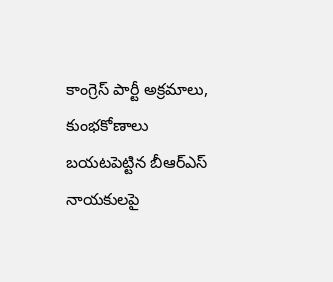కాంగ్రెస్ పార్టీ అక్రమాలు, కుంభకోణాలు బయటపెట్టిన బీఆర్ఎస్ నాయకులపై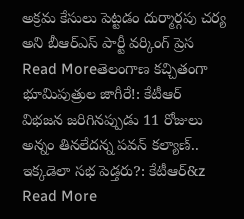అక్రమ కేసులు పెట్టడం దుర్మార్గపు చర్య అని బీఆర్ఎస్ పార్టీ వర్కింగ్ ప్రెస
Read Moreతెలంగాణ కచ్చితంగా భూమిపుత్రుల జాగీరే!: కేటీఆర్
విభజన జరిగినప్పుడు 11 రోజులు అన్నం తినలేదన్న పవన్ కల్యాణ్.. ఇక్కడెలా సభ పెడ్తరు?: కేటీఆర్&z
Read More